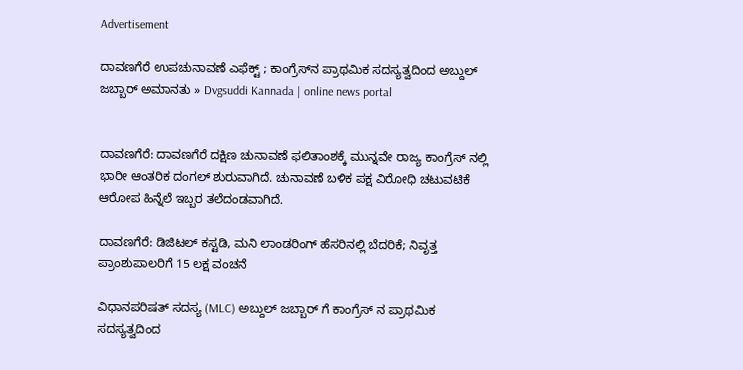Advertisement

ದಾವಣಗೆರೆ ಉಪಚುನಾವಣೆ ಎಫೆಕ್ಟ್ ; ಕಾಂಗ್ರೆಸ್‌ನ ಪ್ರಾಥಮಿಕ ಸದಸ್ಯತ್ವದಿಂದ ಅಬ್ದುಲ್ ಜಬ್ಬಾರ್ ಅಮಾನತು » Dvgsuddi Kannada | online news portal


ದಾವಣಗೆರೆ: ದಾವಣಗೆರೆ ದಕ್ಷಿಣ ಚುನಾವಣೆ ಫಲಿತಾಂಶಕ್ಕೆ ಮುನ್ನವೇ ರಾಜ್ಯ ಕಾಂಗ್ರೆಸ್ ನಲ್ಲಿ ಭಾರೀ ಆಂತರಿಕ ದಂಗಲ್ ಶುರುವಾಗಿದೆ. ಚುನಾವಣೆ ಬಳಿಕ ಪಕ್ಷ ವಿರೋಧಿ ಚಟುವಟಿಕೆ ಆರೋಪ ಹಿನ್ನೆಲೆ ಇಬ್ಬರ ತಲೆದಂಡವಾಗಿದೆ.

ದಾವಣಗೆರೆ: ಡಿಜಿಟಲ್ ಕಸ್ಟಡಿ, ಮನಿ ಲಾಂಡರಿಂಗ್ ಹೆಸರಿನಲ್ಲಿ ಬೆದರಿಕೆ; ನಿವೃತ್ತ ಪ್ರಾಂಶುಪಾಲರಿಗೆ 15 ಲಕ್ಷ‌‌ ವಂಚನೆ

ವಿಧಾನಪರಿಷತ್ ಸದಸ್ಯ (MLC) ಅಬ್ದುಲ್ ಜಬ್ಬಾರ್ ಗೆ ಕಾಂಗ್ರೆಸ್‌ ನ ಪ್ರಾಥಮಿಕ ಸದಸ್ಯತ್ವದಿಂದ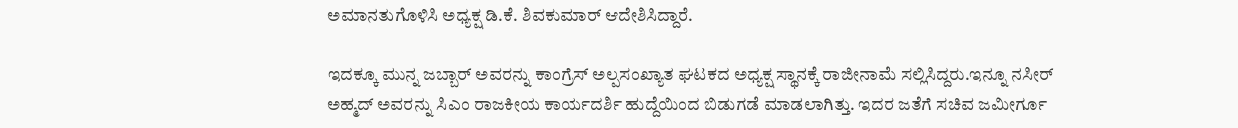ಅಮಾನತುಗೊಳಿಸಿ ಅಧ್ಯಕ್ಷ ಡಿ.ಕೆ. ಶಿವಕುಮಾರ್ ಆದೇಶಿಸಿದ್ದಾರೆ.

ಇದಕ್ಕೂ ಮುನ್ನ ಜಬ್ಬಾರ್ ಅವರನ್ನು ಕಾಂಗ್ರೆಸ್ ಅಲ್ಪಸಂಖ್ಯಾತ ಘಟಕದ ಅಧ್ಯಕ್ಷ ಸ್ಥಾನಕ್ಕೆ ರಾಜೀನಾಮೆ ಸಲ್ಲಿಸಿದ್ದರು.ಇನ್ನೂ ನಸೀರ್ ಅಹ್ಮದ್ ಅವರನ್ನು ಸಿಎಂ ರಾಜಕೀಯ ಕಾರ್ಯದರ್ಶಿ ಹುದ್ದೆಯಿಂದ ಬಿಡುಗಡೆ ಮಾಡಲಾಗಿತ್ತು. ಇದರ ಜತೆಗೆ ಸಚಿವ ಜಮೀರ್ಗೂ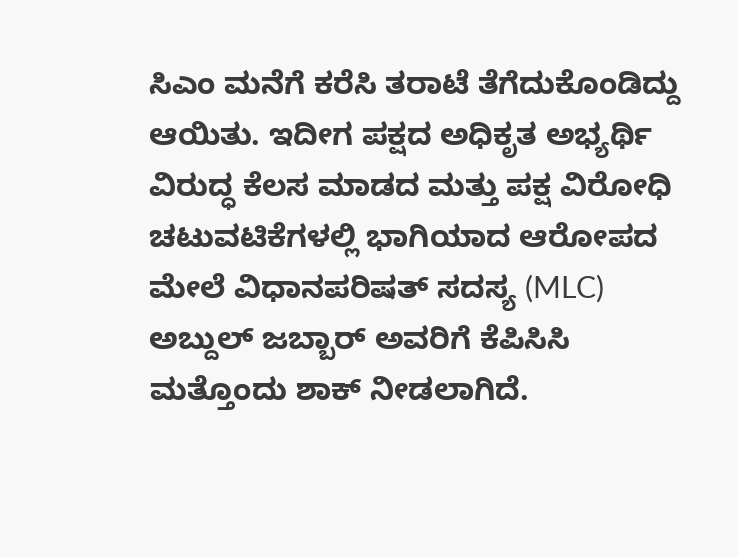ಸಿಎಂ ಮನೆಗೆ ಕರೆಸಿ ತರಾಟೆ ತೆಗೆದುಕೊಂಡಿದ್ದು ಆಯಿತು. ಇದೀಗ ಪಕ್ಷದ ಅಧಿಕೃತ ಅಭ್ಯರ್ಥಿ ವಿರುದ್ಧ ಕೆಲಸ ಮಾಡದ ಮತ್ತು ಪಕ್ಷ ವಿರೋಧಿ ಚಟುವಟಿಕೆಗಳಲ್ಲಿ ಭಾಗಿಯಾದ ಆರೋಪದ ಮೇಲೆ ವಿಧಾನಪರಿಷತ್ ಸದಸ್ಯ (MLC) ಅಬ್ದುಲ್ ಜಬ್ಬಾರ್ ಅವರಿಗೆ ಕೆಪಿಸಿಸಿ ಮತ್ತೊಂದು ಶಾಕ್ ನೀಡಲಾಗಿದೆ.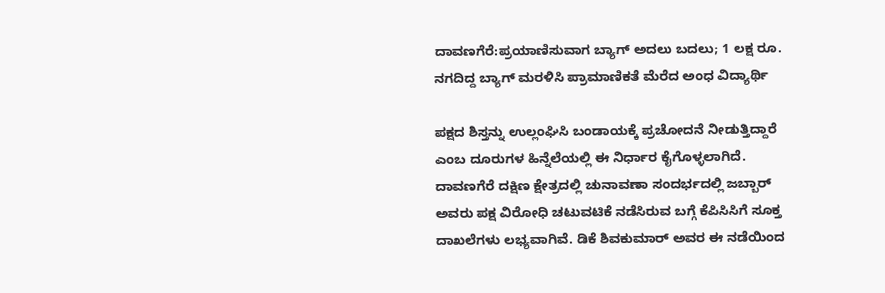ದಾವಣಗೆರೆ:ಪ್ರಯಾಣಿಸುವಾಗ ಬ್ಯಾಗ್ ಅದಲು ಬದಲು; 1 ಲಕ್ಷ ರೂ. ನಗದಿದ್ದ ಬ್ಯಾಗ್ ಮರಳಿಸಿ ಪ್ರಾಮಾಣಿಕತೆ ಮೆರೆದ ಅಂಧ ವಿದ್ಯಾರ್ಥಿ

ಪಕ್ಷದ ಶಿಸ್ತನ್ನು ಉಲ್ಲಂಘಿಸಿ ಬಂಡಾಯಕ್ಕೆ ಪ್ರಚೋದನೆ ನೀಡುತ್ತಿದ್ದಾರೆ ಎಂಬ ದೂರುಗಳ ಹಿನ್ನೆಲೆಯಲ್ಲಿ ಈ ನಿರ್ಧಾರ ಕೈಗೊಳ್ಳಲಾಗಿದೆ. ದಾವಣಗೆರೆ ದಕ್ಷಿಣ ಕ್ಷೇತ್ರದಲ್ಲಿ ಚುನಾವಣಾ ಸಂದರ್ಭದಲ್ಲಿ ಜಬ್ಬಾರ್ ಅವರು ಪಕ್ಷ ವಿರೋಧಿ ಚಟುವಟಿಕೆ ನಡೆಸಿರುವ ಬಗ್ಗೆ ಕೆಪಿಸಿಸಿಗೆ ಸೂಕ್ತ ದಾಖಲೆಗಳು ಲಭ್ಯವಾಗಿವೆ. ಡಿಕೆ ಶಿವಕುಮಾರ್ ಅವರ ಈ ನಡೆಯಿಂದ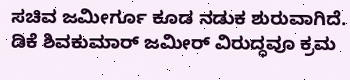ಸಚಿವ ಜಮೀರ್ಗೂ ಕೂಡ ನಡುಕ ಶುರುವಾಗಿದೆ. ಡಿಕೆ ಶಿವಕುಮಾರ್ ಜಮೀರ್ ವಿರುದ್ಧವೂ ಕ್ರಮ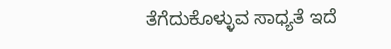ತೆಗೆದುಕೊಳ್ಳುವ ಸಾಧ್ಯತೆ ಇದೆ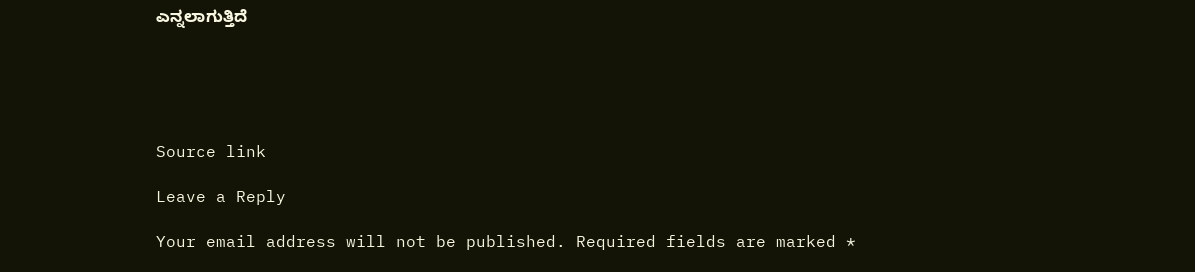ಎನ್ನಲಾಗುತ್ತಿದೆ‌





Source link

Leave a Reply

Your email address will not be published. Required fields are marked *